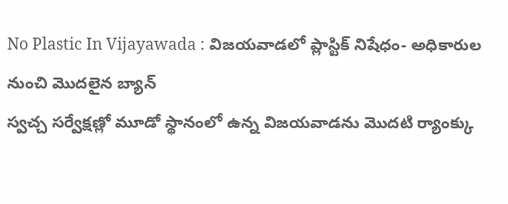No Plastic In Vijayawada : విజయవాడలో ప్లాస్టిక్ నిషేధం- అధికారుల నుంచి మొదలైన బ్యాన్
స్వచ్చ సర్వేక్షణ్లో మూడో స్థానంలో ఉన్న విజయవాడను మొదటి ర్యాంక్కు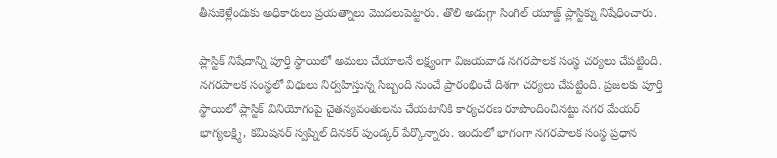తీసుకెళ్లేందుకు అధికారులు ప్రయత్నాలు మొదలుపెట్టారు. తొలి అడుగ్గా సింగిల్ యూజ్డ్ ప్లాస్టిక్ను నిషేధించారు.

ప్లాస్టిక్ నిషేదాన్ని పూర్తి స్థాయిలో అమలు చేయాలనే లక్ష్యంగా విజయవాడ నగరపాలక సంస్థ చర్యలు చేపట్టింది. నగరపాలక సంస్థలో విధులు నిర్వహిస్తున్న సిబ్బంది నుంచే ప్రారంభించే దిశగా చర్యలు చేపట్టింది. ప్రజలకు పూర్తి స్థాయిలో ప్లాస్టిక్ వినియోగంపై చైతన్యవంతులను చేయటానికి కార్యచరణ రూపొందించినట్టు నగర మేయర్ భాగ్యలక్ష్మి, కమిషనర్ స్వప్నిల్ దినకర్ పుండ్కర్ పేర్కొన్నారు. ఇందులో భాగంగా నగరపాలక సంస్థ ప్రధాన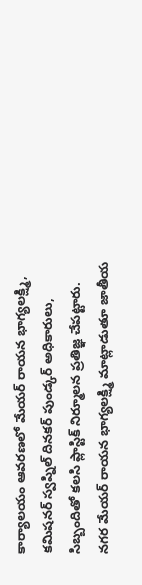కార్యాలయం ఆవరణలో మేయర్ రాయన భాగ్యలక్ష్మి, కమిషనర్ స్వప్నిల్ దినకర్ పుండ్కర్ అధికారులు, సిబ్బందితో కలసి ప్లాస్టిక్ నిర్మూలన ప్రతిజ్ఞ చేపట్టారు.
నగర మేయర్ రాయన భాగ్యలక్ష్మి మాట్లాడుతూ జాతీయ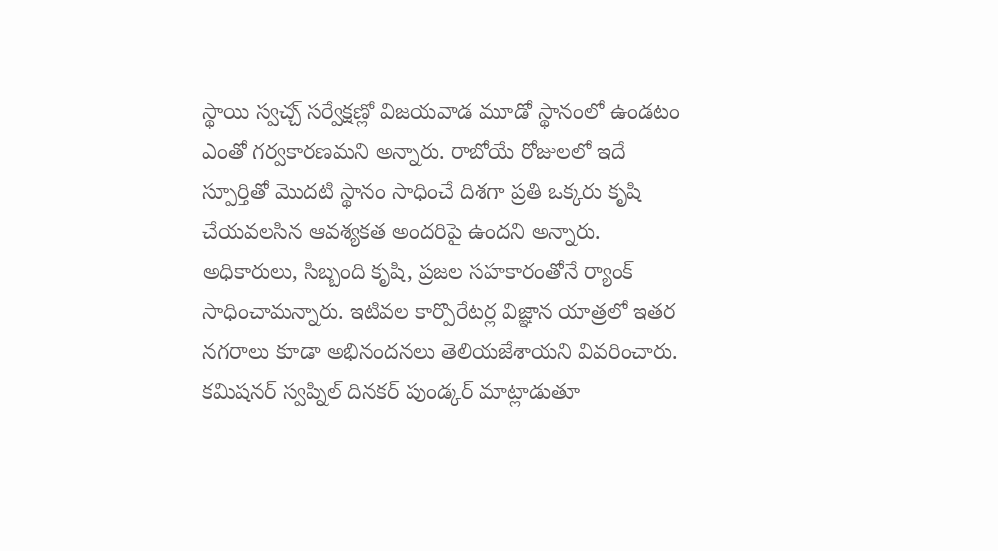స్థాయి స్వచ్చ్ సర్వేక్షణ్లో విజయవాడ మూడో స్థానంలో ఉండటం ఎంతో గర్వకారణమని అన్నారు. రాబోయే రోజులలో ఇదే స్పూర్తితో మొదటి స్థానం సాధించే దిశగా ప్రతి ఒక్కరు కృషి చేయవలసిన ఆవశ్యకత అందరిపై ఉందని అన్నారు. అధికారులు, సిబ్బంది కృషి, ప్రజల సహకారంతోనే ర్యాంక్ సాధించామన్నారు. ఇటివల కార్పొరేటర్ల విజ్ఞాన యాత్రలో ఇతర నగరాలు కూడా అభినందనలు తెలియజేశాయని వివరించారు.
కమిషనర్ స్వప్నిల్ దినకర్ పుండ్కర్ మాట్లాడుతూ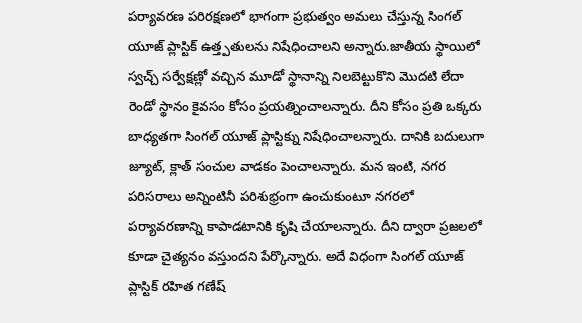పర్యావరణ పరిరక్షణలో భాగంగా ప్రభుత్వం అమలు చేస్తున్న సింగల్ యూజ్ ప్లాస్టిక్ ఉత్త్పతులను నిషేధించాలని అన్నారు.జాతీయ స్థాయిలో స్వచ్చ్ సర్వేక్షణ్లో వచ్చిన మూడో స్థానాన్ని నిలబెట్టుకొని మొదటి లేదా రెండో స్థానం కైవసం కోసం ప్రయత్నించాలన్నారు. దీని కోసం ప్రతి ఒక్కరు బాధ్యతగా సింగల్ యూజ్ ప్లాస్టిక్ను నిషేధించాలన్నారు. దానికి బదులుగా జ్యూట్, క్లాత్ సంచుల వాడకం పెంచాలన్నారు. మన ఇంటి, నగర పరిసరాలు అన్నింటినీ పరిశుభ్రంగా ఉంచుకుంటూ నగరలో పర్యావరణాన్ని కాపాడటానికి కృషి చేయాలన్నారు. దీని ద్వారా ప్రజలలో కూడా చైత్యనం వస్తుందని పేర్కొన్నారు. అదే విధంగా సింగల్ యూజ్ ప్లాస్టిక్ రహిత గణేష్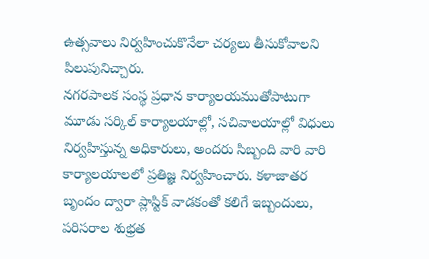ఉత్సవాలు నిర్వహించుకొనేలా చర్యలు తీసుకోవాలని పిలుపునిచ్చారు.
నగరపాలక సంస్థ ప్రధాన కార్యాలయముతోపాటుగా మూడు సర్కిల్ కార్యాలయాల్లో, సచివాలయాల్లో విధులు నిర్వహిస్తున్న అధికారులు, అందరు సిబ్బంది వారి వారి కార్యాలయాలలో ప్రతిజ్ఞ నిర్వహించారు. కళాజాతర బృందం ద్వారా ప్లాస్టిక్ వాడకంతో కలిగే ఇబ్బందులు, పరిసరాల శుభ్రత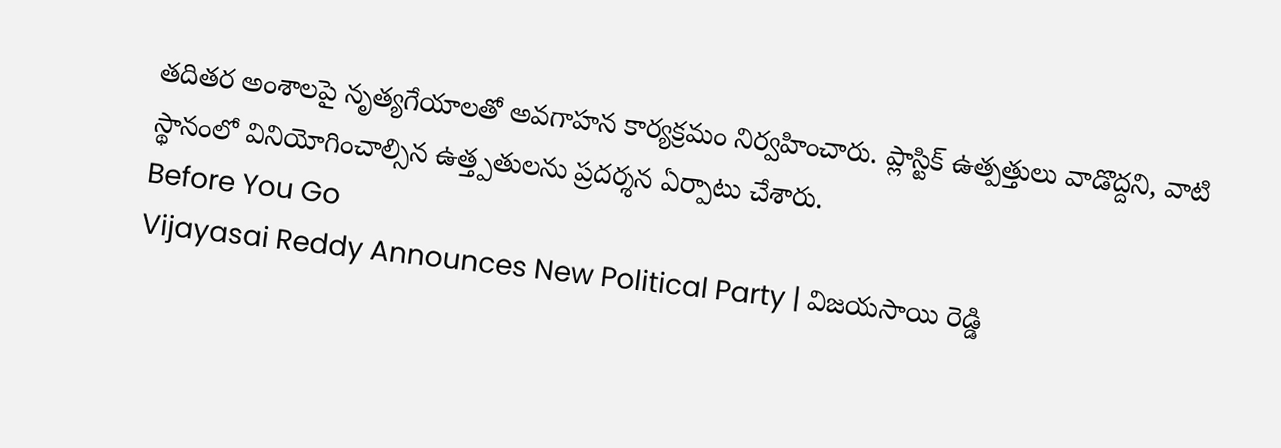తదితర అంశాలపై నృత్యగేయాలతో అవగాహన కార్యక్రమం నిర్వహించారు. ప్లాస్టిక్ ఉత్పత్తులు వాడొద్దని, వాటి స్థానంలో వినియోగించాల్సిన ఉత్త్పతులను ప్రదర్శన ఏర్పాటు చేశారు.
Before You Go
Vijayasai Reddy Announces New Political Party | విజయసాయి రెడ్డి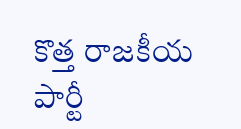కొత్త రాజకీయ పార్టీ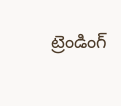ట్రెండింగ్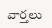వార్తలు